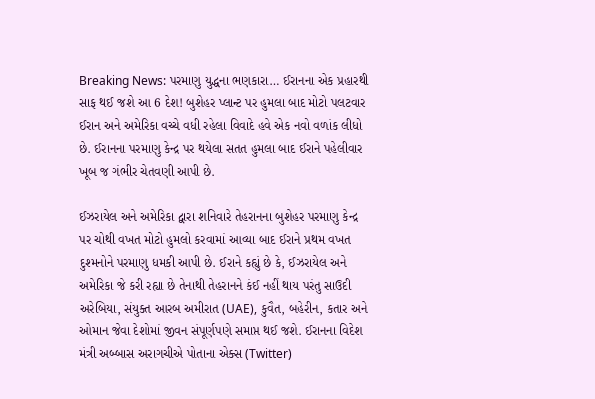Breaking News: પરમાણુ યુદ્ધના ભણકારા… ઈરાનના એક પ્રહારથી સાફ થઈ જશે આ 6 દેશ! બુશેહર પ્લાન્ટ પર હુમલા બાદ મોટો પલટવાર
ઈરાન અને અમેરિકા વચ્ચે વધી રહેલા વિવાદે હવે એક નવો વળાંક લીધો છે. ઈરાનના પરમાણુ કેન્દ્ર પર થયેલા સતત હુમલા બાદ ઈરાને પહેલીવાર ખૂબ જ ગંભીર ચેતવણી આપી છે.

ઈઝરાયેલ અને અમેરિકા દ્વારા શનિવારે તેહરાનના બુશેહર પરમાણુ કેન્દ્ર પર ચોથી વખત મોટો હુમલો કરવામાં આવ્યા બાદ ઈરાને પ્રથમ વખત દુશ્મનોને પરમાણુ ધમકી આપી છે. ઈરાને કહ્યું છે કે, ઈઝરાયેલ અને અમેરિકા જે કરી રહ્યા છે તેનાથી તેહરાનને કંઈ નહીં થાય પરંતુ સાઉદી અરેબિયા, સંયુક્ત આરબ અમીરાત (UAE), કુવૈત, બહેરીન, કતાર અને ઓમાન જેવા દેશોમાં જીવન સંપૂર્ણપણે સમાપ્ત થઈ જશે. ઈરાનના વિદેશ મંત્રી અબ્બાસ અરાગચીએ પોતાના એક્સ (Twitter)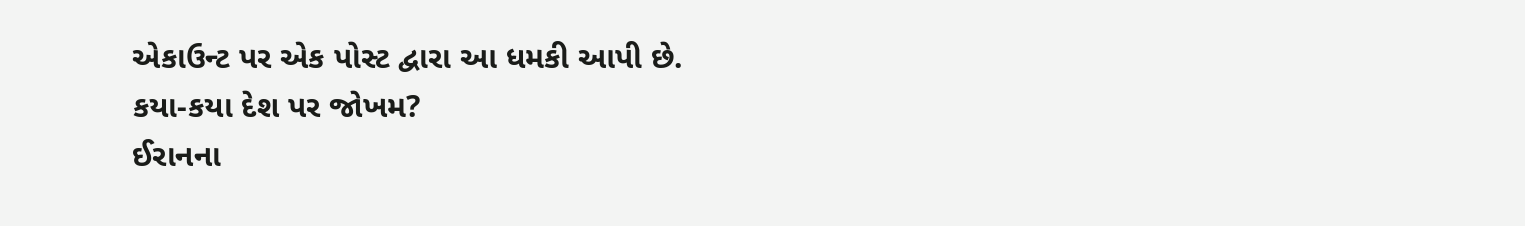એકાઉન્ટ પર એક પોસ્ટ દ્વારા આ ધમકી આપી છે.
કયા-કયા દેશ પર જોખમ?
ઈરાનના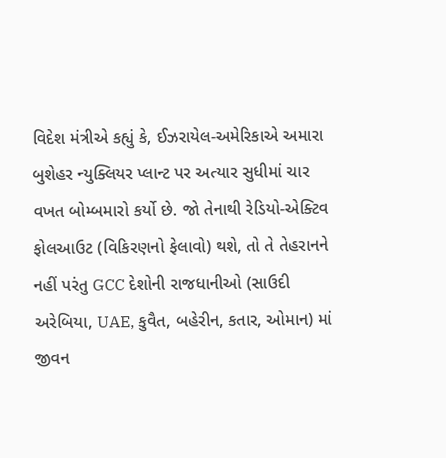વિદેશ મંત્રીએ કહ્યું કે, ઈઝરાયેલ-અમેરિકાએ અમારા બુશેહર ન્યુક્લિયર પ્લાન્ટ પર અત્યાર સુધીમાં ચાર વખત બોમ્બમારો કર્યો છે. જો તેનાથી રેડિયો-એક્ટિવ ફોલઆઉટ (વિકિરણનો ફેલાવો) થશે, તો તે તેહરાનને નહીં પરંતુ GCC દેશોની રાજધાનીઓ (સાઉદી અરેબિયા, UAE, કુવૈત, બહેરીન, કતાર, ઓમાન) માં જીવન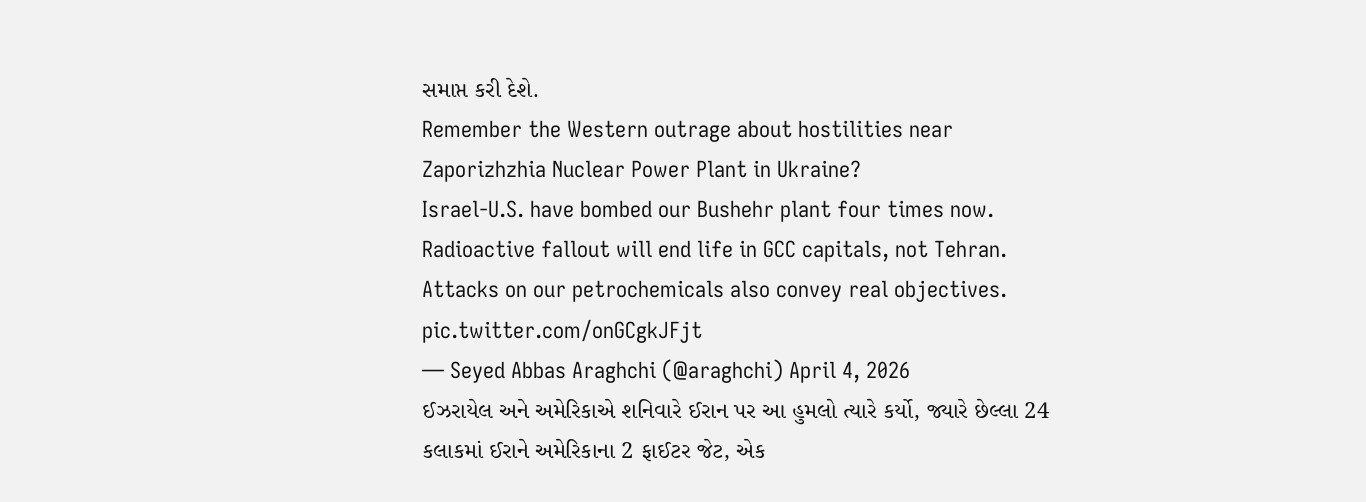સમાપ્ત કરી દેશે.
Remember the Western outrage about hostilities near Zaporizhzhia Nuclear Power Plant in Ukraine?
Israel-U.S. have bombed our Bushehr plant four times now. Radioactive fallout will end life in GCC capitals, not Tehran.
Attacks on our petrochemicals also convey real objectives. pic.twitter.com/onGCgkJFjt
— Seyed Abbas Araghchi (@araghchi) April 4, 2026
ઈઝરાયેલ અને અમેરિકાએ શનિવારે ઈરાન પર આ હુમલો ત્યારે કર્યો, જ્યારે છેલ્લા 24 કલાકમાં ઈરાને અમેરિકાના 2 ફાઈટર જેટ, એક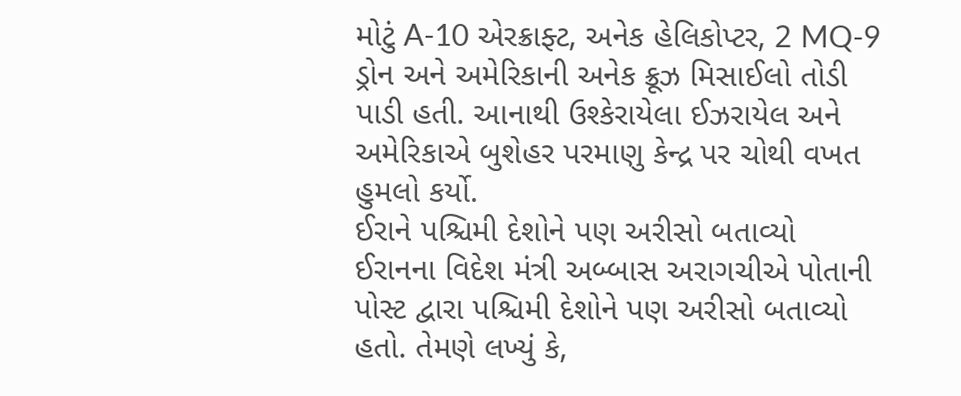મોટું A-10 એરક્રાફ્ટ, અનેક હેલિકોપ્ટર, 2 MQ-9 ડ્રોન અને અમેરિકાની અનેક ક્રૂઝ મિસાઈલો તોડી પાડી હતી. આનાથી ઉશ્કેરાયેલા ઈઝરાયેલ અને અમેરિકાએ બુશેહર પરમાણુ કેન્દ્ર પર ચોથી વખત હુમલો કર્યો.
ઈરાને પશ્ચિમી દેશોને પણ અરીસો બતાવ્યો
ઈરાનના વિદેશ મંત્રી અબ્બાસ અરાગચીએ પોતાની પોસ્ટ દ્વારા પશ્ચિમી દેશોને પણ અરીસો બતાવ્યો હતો. તેમણે લખ્યું કે,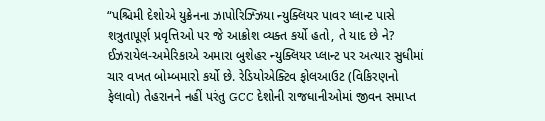“પશ્ચિમી દેશોએ યુક્રેનના ઝાપોરિઝ્ઝિયા ન્યુક્લિયર પાવર પ્લાન્ટ પાસે શત્રુતાપૂર્ણ પ્રવૃત્તિઓ પર જે આક્રોશ વ્યક્ત કર્યો હતો, તે યાદ છે ને? ઈઝરાયેલ-અમેરિકાએ અમારા બુશેહર ન્યુક્લિયર પ્લાન્ટ પર અત્યાર સુધીમાં ચાર વખત બોમ્બમારો કર્યો છે. રેડિયોએક્ટિવ ફોલઆઉટ (વિકિરણનો ફેલાવો) તેહરાનને નહીં પરંતુ GCC દેશોની રાજધાનીઓમાં જીવન સમાપ્ત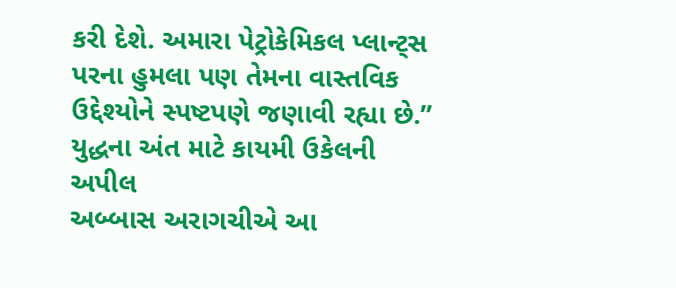કરી દેશે. અમારા પેટ્રોકેમિકલ પ્લાન્ટ્સ પરના હુમલા પણ તેમના વાસ્તવિક ઉદ્દેશ્યોને સ્પષ્ટપણે જણાવી રહ્યા છે.”
યુદ્ધના અંત માટે કાયમી ઉકેલની અપીલ
અબ્બાસ અરાગચીએ આ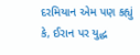દરમિયાન એમ પણ કહ્યું કે, ઈરાન પર યુદ્ધ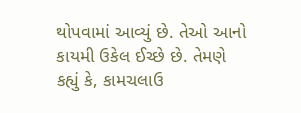થોપવામાં આવ્યું છે. તેઓ આનો કાયમી ઉકેલ ઈચ્છે છે. તેમણે કહ્યું કે, કામચલાઉ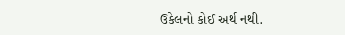ઉકેલનો કોઈ અર્થ નથી.